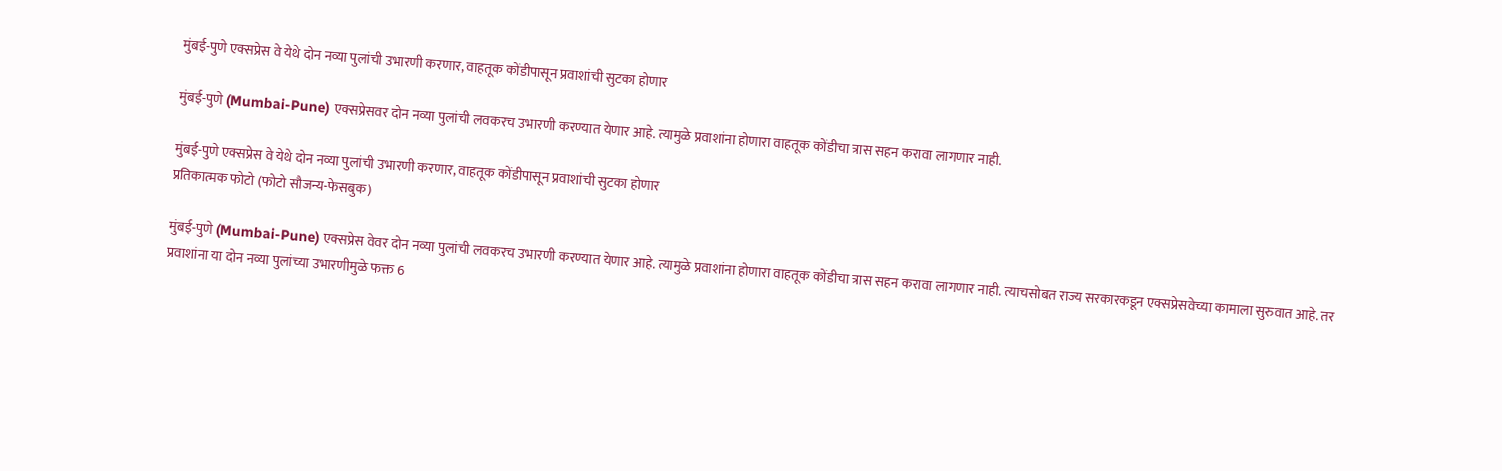मुंबई-पुणे एक्सप्रेस वे येथे दोन नव्या पुलांची उभारणी करणार, वाहतूक कोंडीपासून प्रवाशांची सुटका होणार

मुंबई-पुणे (Mumbai-Pune) एक्सप्रेसवर दोन नव्या पुलांची लवकरच उभारणी करण्यात येणार आहे. त्यामुळे प्रवाशांना होणारा वाहतूक कोंडीचा त्रास सहन करावा लागणार नाही.

मुंबई-पुणे एक्सप्रेस वे येथे दोन नव्या पुलांची उभारणी करणार, वाहतूक कोंडीपासून प्रवाशांची सुटका होणार
प्रतिकात्मक फोटो (फोटो सौजन्य-फेसबुक)

मुंबई-पुणे (Mumbai-Pune) एक्सप्रेस वेवर दोन नव्या पुलांची लवकरच उभारणी करण्यात येणार आहे. त्यामुळे प्रवाशांना होणारा वाहतूक कोंडीचा त्रास सहन करावा लागणार नाही. त्याचसोबत राज्य सरकारकडून एक्सप्रेसवेच्या कामाला सुरुवात आहे. तर प्रवाशांना या दोन नव्या पुलांच्या उभारणीमुळे फक्त 6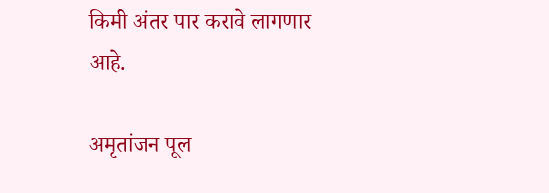किमी अंतर पार करावे लागणार आहे.

अमृतांजन पूल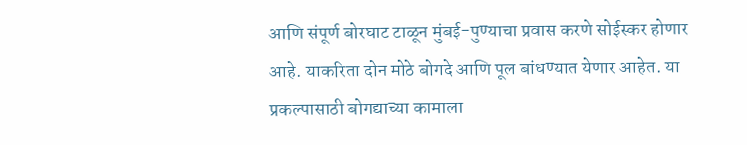आणि संपूर्ण बोरघाट टाळून मुंबई-पुण्याचा प्रवास करणे सोईस्कर होणार आहे. याकरिता दोन मोठे बोगदे आणि पूल बांधण्यात येणार आहेत. या प्रकल्पासाठी बोगद्याच्या कामाला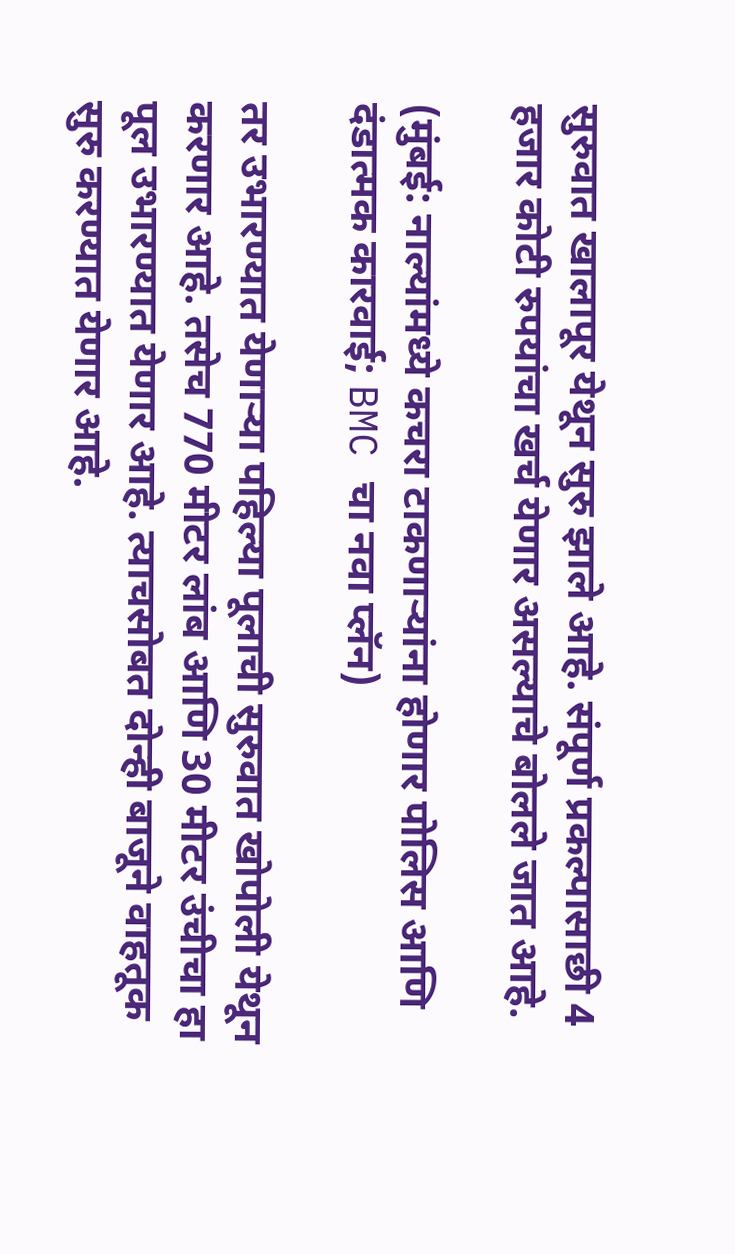सुरुवात खालापूर येथून सुरु झाले आहे. संपूर्ण प्रकल्पासाछी 4 हजार कोटी रुपयांचा खर्च येणार असल्याचे बोलले जात आहे.

(मुंबई: नाल्यांमध्ये कचरा टाकणार्‍यांना होणार पोलिस आणि दंडात्मक कारवाई; BMC चा नवा प्लॅन)

तर उभारण्यात येणाऱ्या पहिल्या पूलाची सुरुवात खोपोली येथून करणार आहे. तसेच 770 मीटर लांब आणि 30 मीटर उंचीचा हा पूल उभारण्यात येणार आहे. त्याचसोबत दोन्ही बाजूने वाहतूक सुरु करण्यात येणार आहे.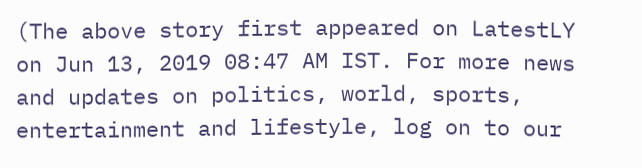(The above story first appeared on LatestLY on Jun 13, 2019 08:47 AM IST. For more news and updates on politics, world, sports, entertainment and lifestyle, log on to our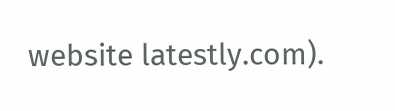website latestly.com).